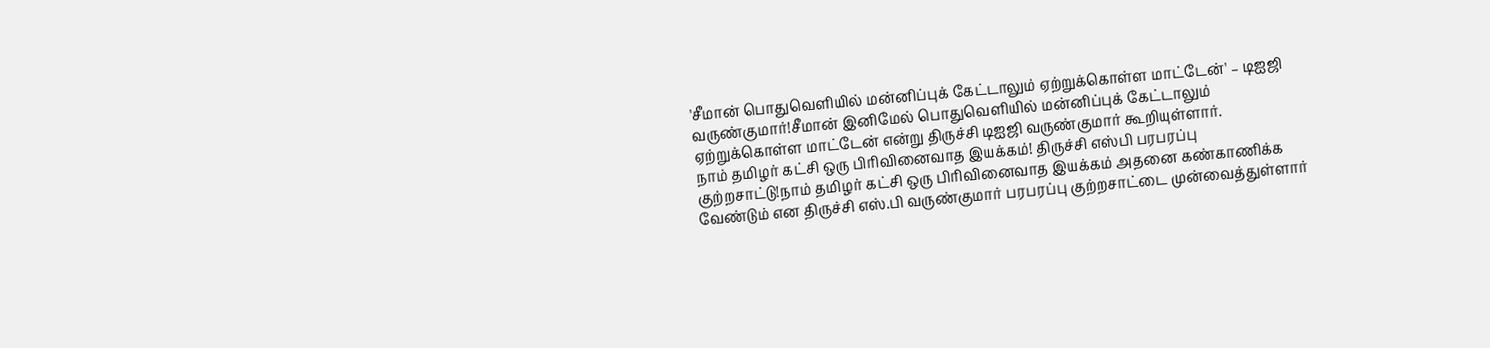'சீமான் பொதுவெளியில் மன்னிப்புக் கேட்டாலும் ஏற்றுக்கொள்ள மாட்டேன்' – டிஐஜி வருண்குமார்!சீமான் இனிமேல் பொதுவெளியில் மன்னிப்புக் கேட்டாலும் ஏற்றுக்கொள்ள மாட்டேன் என்று திருச்சி டிஐஜி வருண்குமார் கூறியுள்ளார்.
நாம் தமிழர் கட்சி ஒரு பிரிவினைவாத இயக்கம்! திருச்சி எஸ்பி பரபரப்பு குற்றசாட்டு!நாம் தமிழர் கட்சி ஒரு பிரிவினைவாத இயக்கம் அதனை கண்காணிக்க வேண்டும் என திருச்சி எஸ்.பி வருண்குமார் பரபரப்பு குற்றசாட்டை முன்வைத்துள்ளார்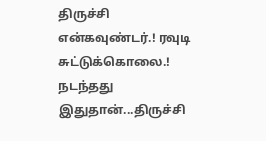திருச்சி என்கவுண்டர்.! ரவுடி சுட்டுக்கொலை.! நடந்தது இதுதான்...திருச்சி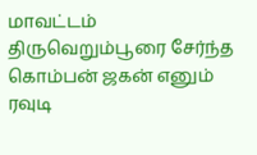மாவட்டம் திருவெறும்பூரை சேர்ந்த கொம்பன் ஜகன் எனும் ரவுடி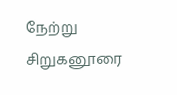நேற்று சிறுகனூரை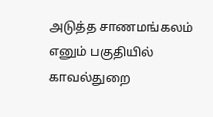அடுத்த சாணமங்கலம் எனும் பகுதியில் காவல்துறை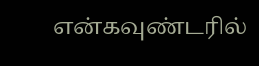என்கவுண்டரில்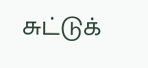சுட்டுக்